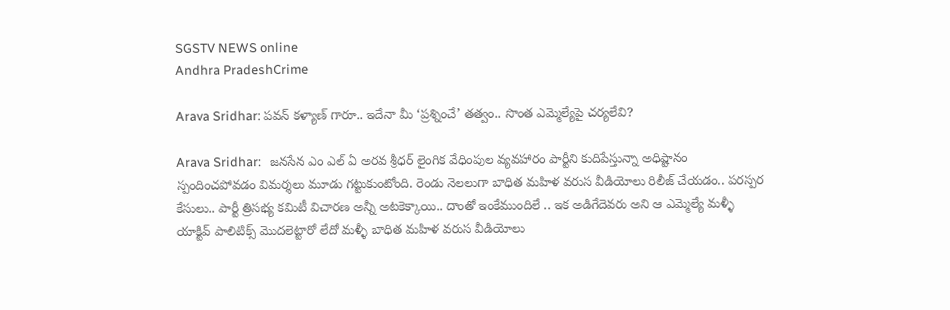SGSTV NEWS online
Andhra PradeshCrime

Arava Sridhar: పవన్ కళ్యాణ్ గారూ.. ఇదేనా మీ ‘ప్రశ్నించే’ తత్వం.. సొంత ఎమ్మెల్యేపై చర్యలేవి?

Arava Sridhar:   జనసేన ఎం ఎల్ ఏ అరవ శ్రీధర్ లైంగిక వేధింపుల వ్యవహారం పార్టీని కుదిపేస్తున్నా అధిష్టానం స్పందించపోవడం విమర్శలు మూడు గట్టుకుంటోంది. రెండు నెలలుగా బాధిత మహిళ వరుస వీడియోలు రిలీజ్ చేయడం.. పరస్పర కేసులు.. పార్టీ త్రిసభ్య కమిటీ విచారణ అన్నీ అటకెక్కాయి.. దాంతో ఇంకేముందిలే .. ఇక అడిగేదెవరు అని ఆ ఎమ్మెల్యే మళ్ళీ యాక్టివ్ పాలిటిక్స్ మొదలెట్టారో లేదో మళ్ళీ బాధిత మహిళ వరుస వీడియోలు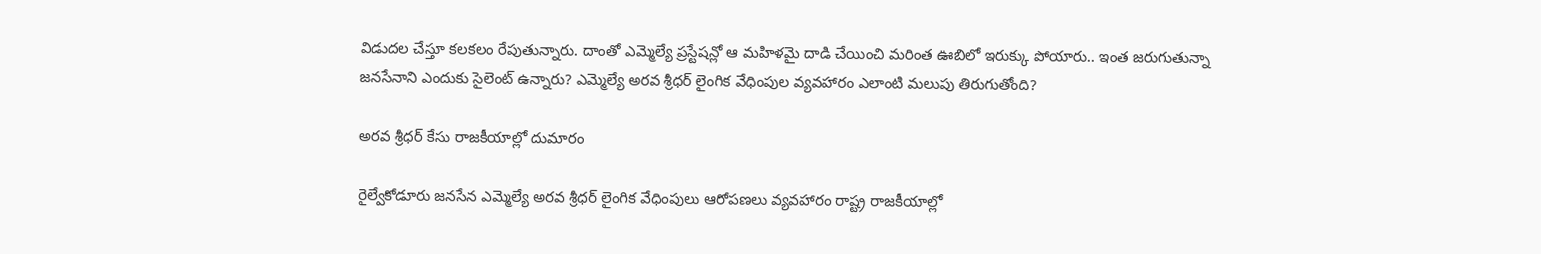విడుదల చేస్తూ కలకలం రేపుతున్నారు. దాంతో ఎమ్మెల్యే ప్రస్టేషన్లో ఆ మహిళమై దాడి చేయించి మరింత ఊబిలో ఇరుక్కు పోయారు.. ఇంత జరుగుతున్నా జనసేనాని ఎందుకు సైలెంట్ ఉన్నారు? ఎమ్మెల్యే అరవ శ్రీధర్ లైంగిక వేధింపుల వ్యవహారం ఎలాంటి మలుపు తిరుగుతోంది?

అరవ శ్రీధర్ కేసు రాజకీయాల్లో దుమారం

రైల్వేకోడూరు జనసేన ఎమ్మెల్యే అరవ శ్రీధర్ లైంగిక వేధింపులు ఆరోపణలు వ్యవహారం రాష్ట్ర రాజకీయాల్లో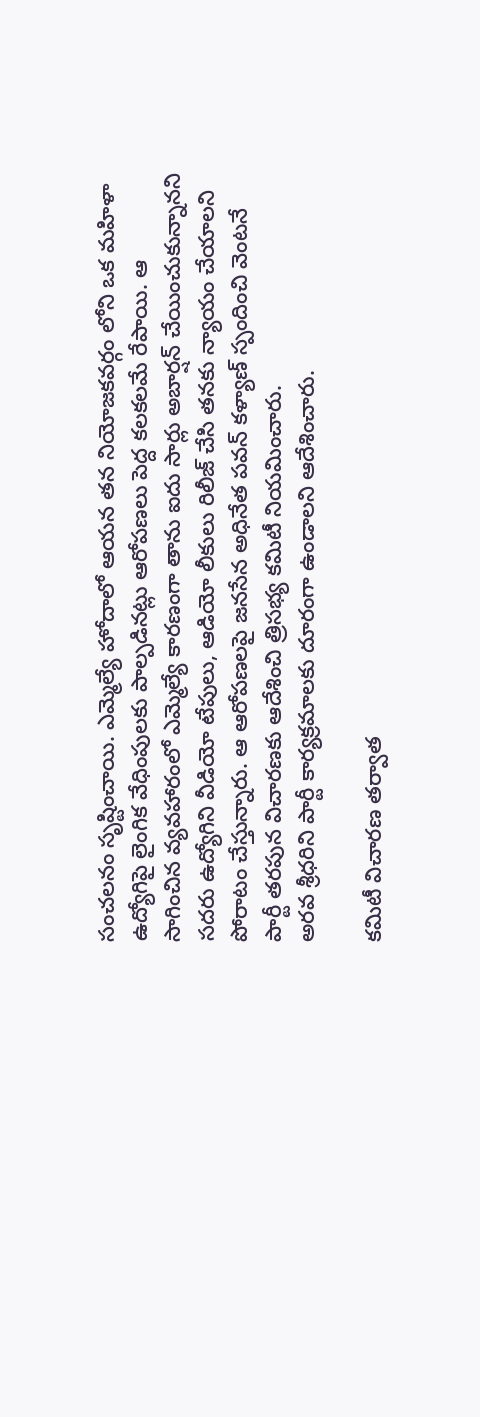సంచలనం సృష్టించాయి. ఎమ్మెల్యే హోదాలో ఆయన తన నియోజకవర్గం లోని ఒక మహిళా ఉద్యోగిపై లైంగిక వేధింపులకు పాల్పడినట్లు ఆరోపణలు పెద్ద కలకలమే రేపాయి. ఆ సాగించిన వ్యవహారంలో ఎమ్మెల్యే కారణంగా తాను ఐదు సార్లు అబార్షన్ చేయించుకున్నానని సదరు ఉద్యోగిని వీడియో టేపులు, ఆడియో లీకులు రిలీజ్ చేసి తనకు న్యాయం చేయాలని పోరాటం చేస్తున్నారు. ఆ ఆరోపణలపై జనసేన అధినేత పవన్ కళ్యాణ్ స్పందించి వెంటనే పార్టీ తరపున విచారణకు ఆదేశించి త్రిసభ్య కమిటీ నియమించారు.
అరవ శ్రీధరిని పార్టీ కార్యక్రమాలకు దూరంగా ఉండాలని ఆదేశించారు.

కమిటీ విచారణ తర్వాత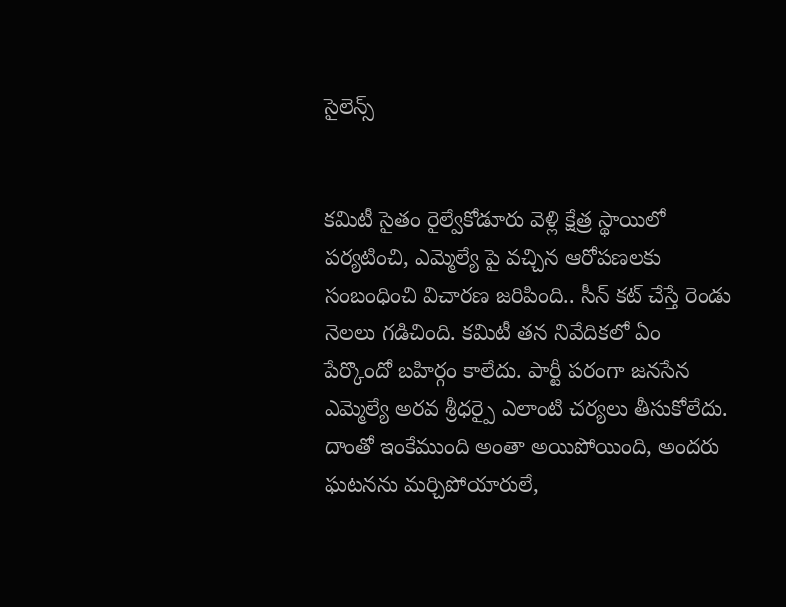సైలెన్స్


కమిటీ సైతం రైల్వేకోడూరు వెళ్లి క్షేత్ర స్థాయిలో పర్యటించి, ఎమ్మెల్యే పై వచ్చిన ఆరోపణలకు సంబంధించి విచారణ జరిపింది.. సీన్ కట్ చేస్తే రెండు నెలలు గడిచింది. కమిటీ తన నివేదికలో ఏం పేర్కొందో బహిర్గం కాలేదు. పార్టీ పరంగా జనసేన ఎమ్మెల్యే అరవ శ్రీధర్పై ఎలాంటి చర్యలు తీసుకోలేదు. దాంతో ఇంకేముంది అంతా అయిపోయింది, అందరు ఘటనను మర్చిపోయారులే,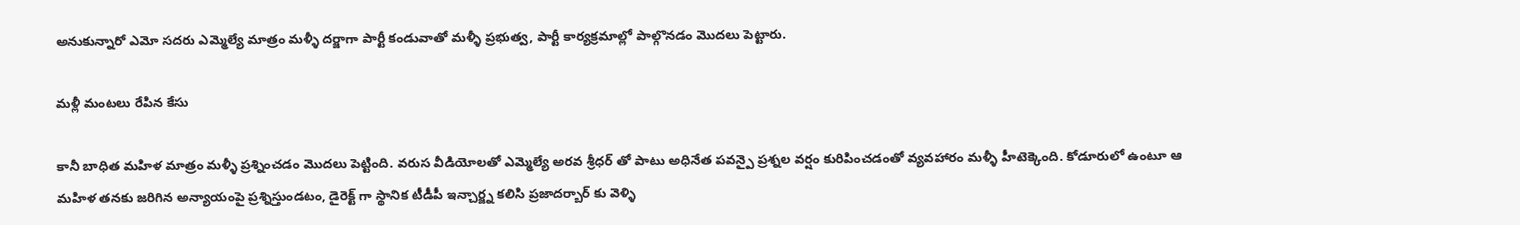అనుకున్నారో ఎమో సదరు ఎమ్మెల్యే మాత్రం మళ్ళీ దర్జాగా పార్టీ కండువాతో మళ్ళీ ప్రభుత్వ, పార్టీ కార్యక్రమాల్లో పాల్గొనడం మొదలు పెట్టారు.

మళ్లీ మంటలు రేపిన కేసు

కానీ బాధిత మహిళ మాత్రం మళ్ళీ ప్రశ్నించడం మొదలు పెట్టింది. వరుస వీడియోలతో ఎమ్మెల్యే అరవ శ్రీధర్ తో పాటు అధినేత పవన్పై ప్రశ్నల వర్షం కురిపించడంతో వ్యవహారం మళ్ళీ హీటెక్కెంది. కోడూరులో ఉంటూ ఆ మహిళ తనకు జరిగిన అన్యాయంపై ప్రశ్నిస్తుండటం, డైరెక్ట్ గా స్థానిక టీడీపీ ఇన్చార్జ్న కలిసి ప్రజాదర్బార్ కు వెళ్ళి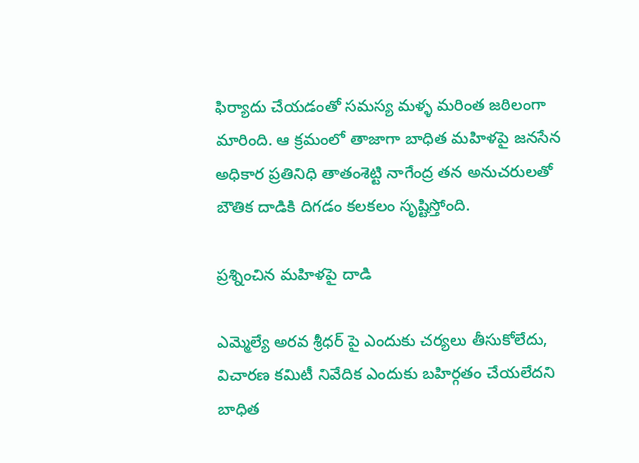ఫిర్యాదు చేయడంతో సమస్య మళ్ళ మరింత జఠిలంగా మారింది. ఆ క్రమంలో తాజాగా బాధిత మహిళపై జనసేన అధికార ప్రతినిధి తాతంశెట్టి నాగేంద్ర తన అనుచరులతో బౌతిక దాడికి దిగడం కలకలం సృష్టిస్తోంది.

ప్రశ్నించిన మహిళపై దాడి

ఎమ్మెల్యే అరవ శ్రీధర్ పై ఎందుకు చర్యలు తీసుకోలేదు, విచారణ కమిటీ నివేదిక ఎందుకు బహిర్గతం చేయలేదని బాధిత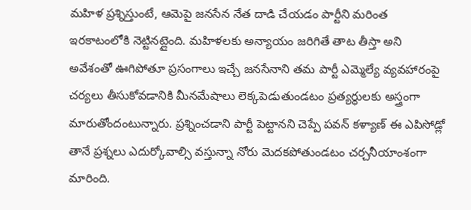మహిళ ప్రశ్నిస్తుంటే, ఆమెపై జనసేన నేత దాడి చేయడం పార్టీని మరింత ఇరకాటంలోకి నెట్టినట్లైంది. మహిళలకు అన్యాయం జరిగితే తాట తీస్తా అని అవేశంతో ఊగిపోతూ ప్రసంగాలు ఇచ్చే జనసేనాని తమ పార్టీ ఎమ్మెల్యే వ్యవహారంపై చర్యలు తీసుకోవడానికి మీనమేషాలు లెక్కపెడుతుండటం ప్రత్యర్థులకు అస్త్రంగా మారుతోందంటున్నారు. ప్రశ్నించడాని పార్టీ పెట్టానని చెప్పే పవన్ కళ్యాణ్ ఈ ఎపిసోడ్లో తానే ప్రశ్నలు ఎదుర్కోవాల్సి వస్తున్నా నోరు మెదకపోతుండటం చర్చనీయాంశంగా మారింది.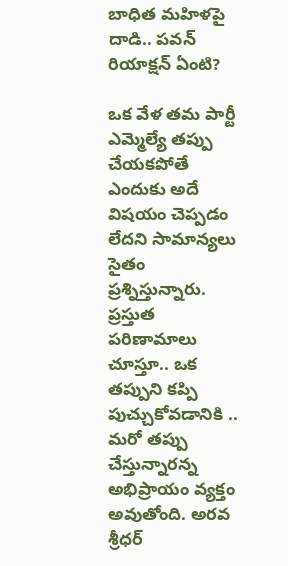బాధిత మహిళపై దాడి.. పవన్ రియాక్షన్ ఏంటి?

ఒక వేళ తమ పార్టీ ఎమ్మెల్యే తప్పు చేయకపోతే ఎందుకు అదే విషయం చెప్పడం లేదని సామాన్యలు సైతం ప్రశ్నిస్తున్నారు. ప్రస్తుత పరిణామాలు చూస్తూ.. ఒక తప్పుని కప్పి పుచ్చుకోవడానికి .. మరో తప్పు చేస్తున్నారన్న అభిప్రాయం వ్యక్తం అవుతోంది. అరవ శ్రీధర్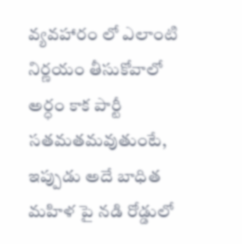వ్యవహారం లో ఎలాంటి నిర్ణయం తీసుకోవాలో అర్ధం కాక పార్టీ సతమతమవుతుంటే, ఇప్పుడు అదే బాధిత మహిళ పై నడి రోడ్డులో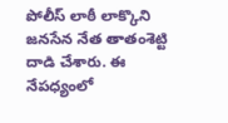పోలీస్ లాఠీ లాక్కొని జనసేన నేత తాతంశెట్టి దాడి చేశారు. ఈ నేపధ్యంలో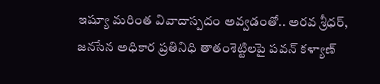ఇష్యూ మరింత వివాదాస్పదం అవ్వడంతో.. అరవ శ్రీధర్, జనసేన అధికార ప్రతినిధి తాతంశెట్టిలపై పవన్ కళ్యాణ్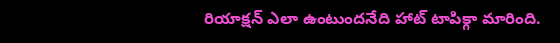రియాక్షన్ ఎలా ఉంటుందనేది హాట్ టాపిక్గా మారింది.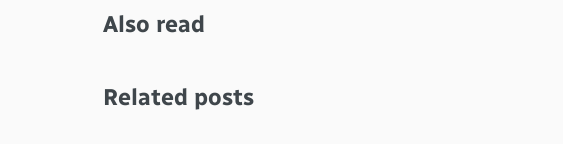Also read

Related posts